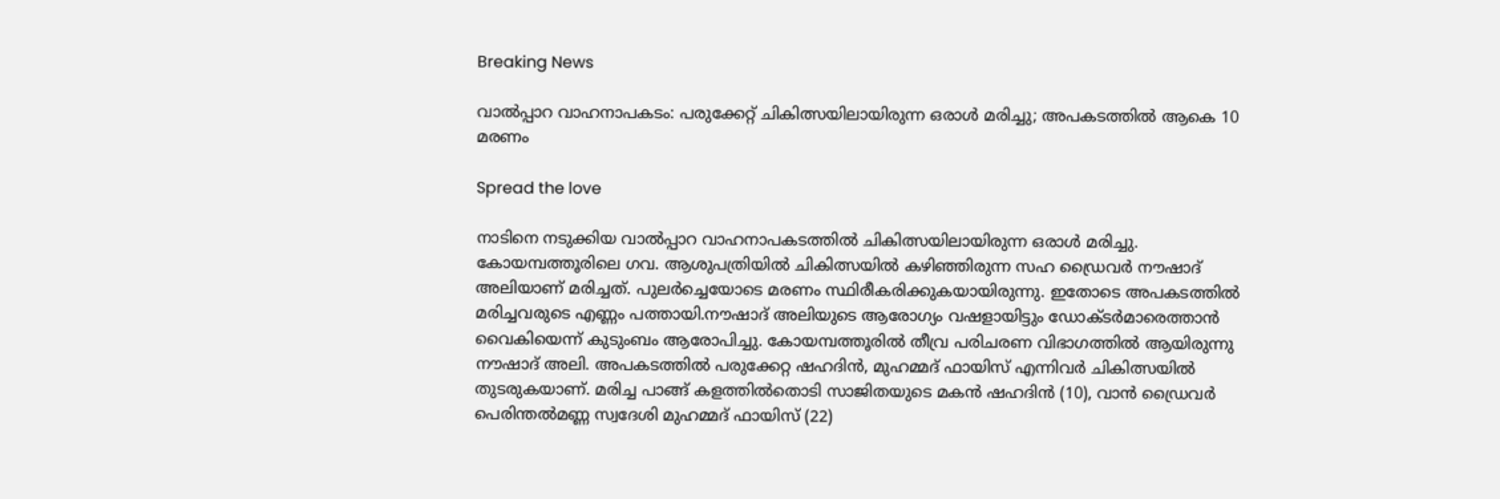Breaking News

വാല്‍പ്പാറ വാഹനാപകടം: പരുക്കേറ്റ് ചികിത്സയിലായിരുന്ന ഒരാള്‍ മരിച്ചു; അപകടത്തില്‍ ആകെ 10 മരണം

Spread the love

നാടിനെ നടുക്കിയ വാല്‍പ്പാറ വാഹനാപകടത്തില്‍ ചികിത്സയിലായിരുന്ന ഒരാള്‍ മരിച്ചു. കോയമ്പത്തൂരിലെ ഗവ. ആശുപത്രിയില്‍ ചികിത്സയില്‍ കഴിഞ്ഞിരുന്ന സഹ ഡ്രൈവര്‍ നൗഷാദ് അലിയാണ് മരിച്ചത്. പുലര്‍ച്ചെയോടെ മരണം സ്ഥിരീകരിക്കുകയായിരുന്നു. ഇതോടെ അപകടത്തില്‍ മരിച്ചവരുടെ എണ്ണം പത്തായി.നൗഷാദ് അലിയുടെ ആരോഗ്യം വഷളായിട്ടും ഡോക്ടര്‍മാരെത്താന്‍ വൈകിയെന്ന് കുടുംബം ആരോപിച്ചു. കോയമ്പത്തൂരില്‍ തീവ്ര പരിചരണ വിഭാഗത്തില്‍ ആയിരുന്നു നൗഷാദ് അലി. അപകടത്തില്‍ പരുക്കേറ്റ ഷഹദിന്‍, മുഹമ്മദ് ഫായിസ് എന്നിവര്‍ ചികിത്സയില്‍ തുടരുകയാണ്. മരിച്ച പാങ്ങ് കളത്തില്‍തൊടി സാജിതയുടെ മകന്‍ ഷഹദിന്‍ (10), വാന്‍ ഡ്രൈവര്‍ പെരിന്തല്‍മണ്ണ സ്വദേശി മുഹമ്മദ് ഫായിസ് (22)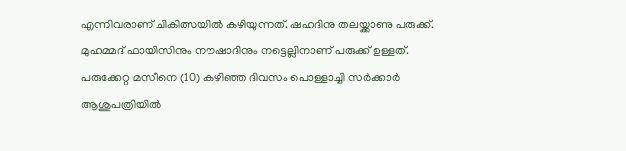എന്നിവരാണ് ചികിത്സയില്‍ കഴിയുന്നത്. ഷഹദിനു തലയ്ക്കാണു പരുക്ക്. മുഹമ്മദ് ഫായിസിനും നൗഷാദിനും നട്ടെല്ലിനാണ് പരുക്ക് ഉള്ളത്. പരുക്കേറ്റ മസീനെ (10) കഴിഞ്ഞ ദിവസം പൊള്ളാച്ചി സര്‍ക്കാര്‍ ആശുപത്രിയില്‍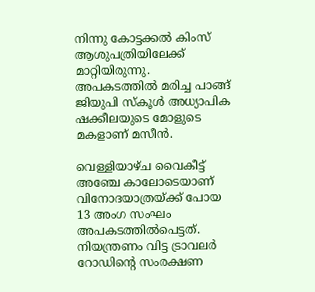നിന്നു കോട്ടക്കല്‍ കിംസ് ആശുപത്രിയിലേക്ക് മാറ്റിയിരുന്നു. അപകടത്തില്‍ മരിച്ച പാങ്ങ് ജിയുപി സ്‌കൂള്‍ അധ്യാപിക ഷക്കീലയുടെ മോളുടെ മകളാണ് മസീന്‍.

വെള്ളിയാഴ്ച വൈകീട്ട് അഞ്ചേ കാലോടെയാണ് വിനോദയാത്രയ്ക്ക് പോയ 13 അംഗ സംഘം അപകടത്തില്‍പെട്ടത്. നിയന്ത്രണം വിട്ട ട്രാവലര്‍ റോഡിന്റെ സംരക്ഷണ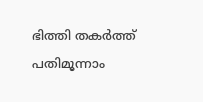ഭിത്തി തകര്‍ത്ത് പതിമൂന്നാം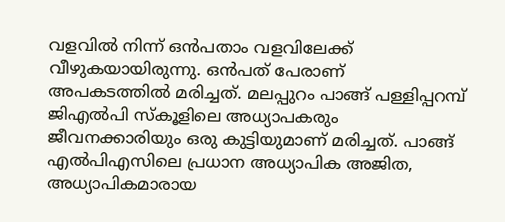വളവില്‍ നിന്ന് ഒന്‍പതാം വളവിലേക്ക് വീഴുകയായിരുന്നു. ഒന്‍പത് പേരാണ് അപകടത്തില്‍ മരിച്ചത്. മലപ്പുറം പാങ്ങ് പള്ളിപ്പറമ്പ് ജിഎല്‍പി സ്‌കൂളിലെ അധ്യാപകരും ജീവനക്കാരിയും ഒരു കുട്ടിയുമാണ് മരിച്ചത്. പാങ്ങ് എല്‍പിഎസിലെ പ്രധാന അധ്യാപിക അജിത, അധ്യാപികമാരായ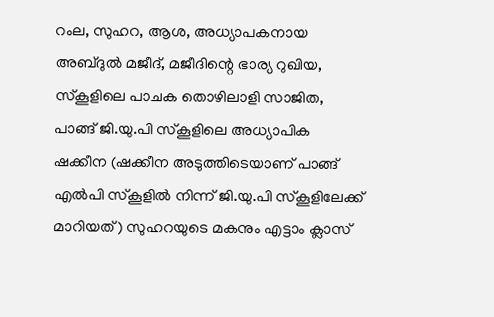റംല, സുഹറ, ആശ, അധ്യാപകനായ അബ്ദുല്‍ മജീദ്, മജീദിന്റെ ഭാര്യ റുഖിയ, സ്‌കൂളിലെ പാചക തൊഴിലാളി സാജിത, പാങ്ങ് ജി.യു.പി സ്‌കൂളിലെ അധ്യാപിക ഷക്കീന (ഷക്കീന അടുത്തിടെയാണ് പാങ്ങ് എല്‍പി സ്‌കൂളില്‍ നിന്ന് ജി.യു.പി സ്‌കൂളിലേക്ക് മാറിയത്) സുഹറയുടെ മകനും എട്ടാം ക്ലാസ്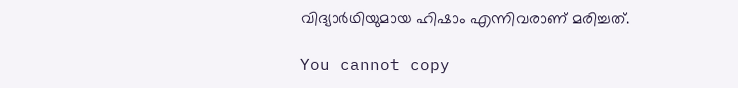വിദ്യാര്‍ഥിയുമായ ഹിഷാം എന്നിവരാണ് മരിച്ചത്.

You cannot copy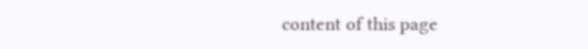content of this page